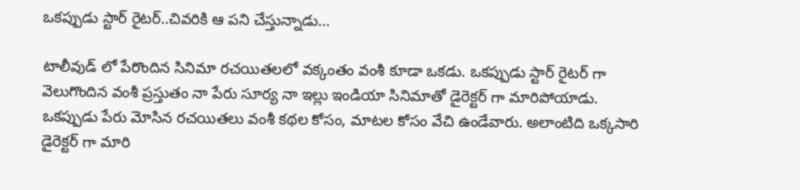ఒకప్పుడు స్టార్ రైటర్..చివరికి ఆ పని చేస్తున్నాడు...

టాలీవుడ్ లో పేరొందిన సినిమా రచయితలలో వక్కంతం వంశీ కూడా ఒకడు. ఒకప్పుడు స్టార్ రైటర్ గా వెలుగొందిన వంశీ ప్రస్తుతం నా పేరు సూర్య నా ఇల్లు ఇండియా సినిమాతో డైరెక్టర్ గా మారిపోయాడు. ఒకప్పుడు పేరు మోసిన రచయితలు వంశీ కథల కోసం, మాటల కోసం వేచి ఉండేవారు. అలాంటిది ఒక్కసారి డైరెక్టర్ గా మారి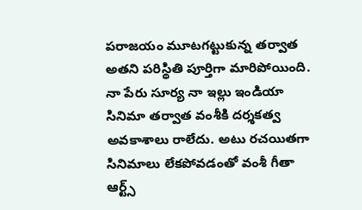పరాజయం మూటగట్టుకున్న తర్వాత అతని పరిస్థితి పూర్తిగా మారిపోయింది.
నా పేరు సూర్య నా ఇల్లు ఇండియా సినిమా తర్వాత వంశీకి దర్శకత్వ అవకాశాలు రాలేదు. అటు రచయితగా సినిమాలు లేకపోవడంతో వంశీ గీతా ఆర్ట్స్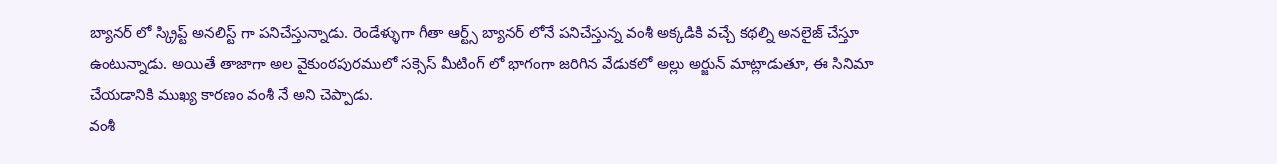బ్యానర్ లో స్క్రిప్ట్ అనలిస్ట్ గా పనిచేస్తున్నాడు. రెండేళ్ళుగా గీతా ఆర్ట్స్ బ్యానర్ లోనే పనిచేస్తున్న వంశీ అక్కడికి వచ్చే కథల్ని అనలైజ్ చేస్తూ ఉంటున్నాడు. అయితే తాజాగా అల వైకుంఠపురములో సక్సెస్ మీటింగ్ లో భాగంగా జరిగిన వేడుకలో అల్లు అర్జున్ మాట్లాడుతూ, ఈ సినిమా చేయడానికి ముఖ్య కారణం వంశీ నే అని చెప్పాడు.
వంశీ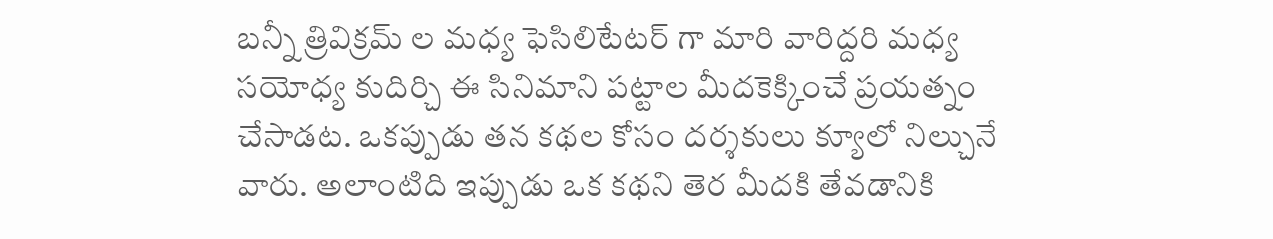బన్నీ త్రివిక్రమ్ ల మధ్య ఫెసిలిటేటర్ గా మారి వారిద్దరి మధ్య సయోధ్య కుదిర్చి ఈ సినిమాని పట్టాల మీదకెక్కించే ప్రయత్నం చేసాడట. ఒకప్పుడు తన కథల కోసం దర్శకులు క్యూలో నిల్చునే వారు. అలాంటిది ఇప్పుడు ఒక కథని తెర మీదకి తేవడానికి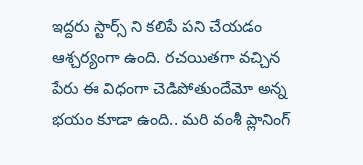ఇద్దరు స్టార్స్ ని కలిపే పని చేయడం ఆశ్చర్యంగా ఉంది. రచయితగా వచ్చిన పేరు ఈ విధంగా చెడిపోతుందేమో అన్న భయం కూడా ఉంది.. మరి వంశీ ప్లానింగ్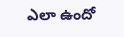ఎలా ఉందో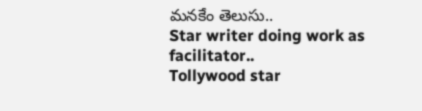మనకేం తెలుసు..
Star writer doing work as facilitator..
Tollywood star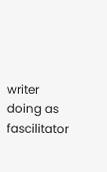writer doing as fascilitator